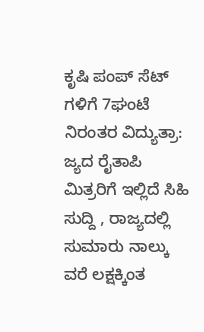ಕೃಷಿ ಪಂಪ್ ಸೆಟ್ ಗಳಿಗೆ 7ಘಂಟೆ ನಿರಂತರ ವಿದ್ಯುತ್ರಾ: ಜ್ಯದ ರೈತಾಪಿ ಮಿತ್ರರಿಗೆ ಇಲ್ಲಿದೆ ಸಿಹಿ ಸುದ್ದಿ , ರಾಜ್ಯದಲ್ಲಿ ಸುಮಾರು ನಾಲ್ಕು ವರೆ ಲಕ್ಷಕ್ಕಿಂತ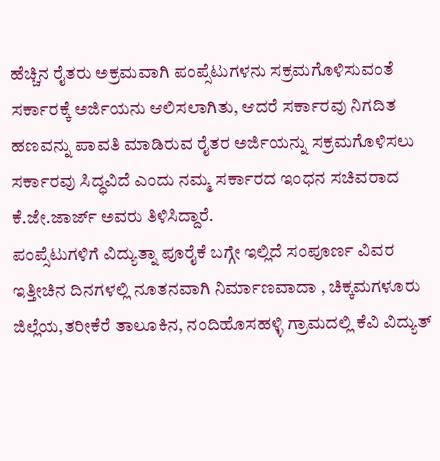ಹೆಚ್ಚಿನ ರೈತರು ಅಕ್ರಮವಾಗಿ ಪಂಪ್ಸೆಟುಗಳನು ಸಕ್ರಮಗೊಳಿಸುವಂತೆ ಸರ್ಕಾರಕ್ಕೆ ಅರ್ಜಿಯನು ಆಲಿಸಲಾಗಿತು, ಆದರೆ ಸರ್ಕಾರವು ನಿಗದಿತ ಹಣವನ್ನು ಪಾವತಿ ಮಾಡಿರುವ ರೈತರ ಅರ್ಜಿಯನ್ನು ಸಕ್ರಮಗೊಳಿಸಲು ಸರ್ಕಾರವು ಸಿದ್ಧವಿದೆ ಎಂದು ನಮ್ಮ ಸರ್ಕಾರದ ಇಂಧನ ಸಚಿವರಾದ ಕೆ.ಜೇ.ಜಾರ್ಜ್ ಅವರು ತಿಳಿಸಿದ್ದಾರೆ.
ಪಂಪ್ಸೆಟುಗಳಿಗೆ ವಿದ್ಯುತ್ನಾ ಪೂರೈಕೆ ಬಗ್ಗೇ ಇಲ್ಲಿದೆ ಸಂಪೂರ್ಣ ವಿವರ
ಇತ್ತೀಚಿನ ದಿನಗಳಲ್ಲಿ ನೂತನವಾಗಿ ನಿರ್ಮಾಣವಾದಾ , ಚಿಕ್ಕಮಗಳೂರು ಜಿಲ್ಲೆಯ,ತರೀಕೆರೆ ತಾಲೂಕಿನ, ನಂದಿಹೊಸಹಳ್ಳಿ ಗ್ರಾಮದಲ್ಲಿ ಕೆವಿ ವಿದ್ಯುತ್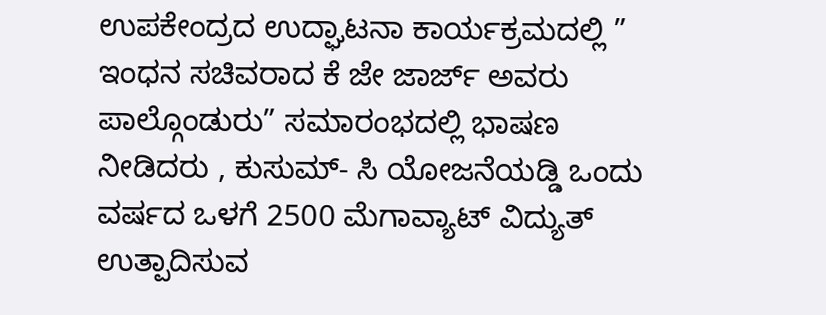ಉಪಕೇಂದ್ರದ ಉದ್ಘಾಟನಾ ಕಾರ್ಯಕ್ರಮದಲ್ಲಿ ” ಇಂಧನ ಸಚಿವರಾದ ಕೆ ಜೇ ಜಾರ್ಜ್ ಅವರು ಪಾಲ್ಗೊಂಡುರು” ಸಮಾರಂಭದಲ್ಲಿ ಭಾಷಣ ನೀಡಿದರು , ಕುಸುಮ್- ಸಿ ಯೋಜನೆಯಡ್ಡಿ ಒಂದು ವರ್ಷದ ಒಳಗೆ 2500 ಮೆಗಾವ್ಯಾಟ್ ವಿದ್ಯುತ್ ಉತ್ಪಾದಿಸುವ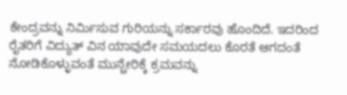ಕೇಂದ್ರವನ್ನು ನಿರ್ಮಿಸುವ ಗುರಿಯನ್ನು ಸರ್ಕಾರವು ಹೊಂದಿದೆ. ಇದರಿಂದ ರೈತರಿಗೆ ವಿದ್ಯುತ್ ವಿನ ಯಾವುದೇ ಸಮಯದಲು ಕೊರತೆ ಆಗದಂತೆ ನೋಡಿಕೊಳ್ಳುವಂತೆ ಮುನ್ಚೇರಿಕ್ಕೆ ಕ್ರಮವನ್ನು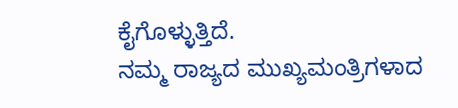ಕೈಗೊಳ್ಳುತ್ತಿದೆ.
ನಮ್ಮ ರಾಜ್ಯದ ಮುಖ್ಯಮಂತ್ರಿಗಳಾದ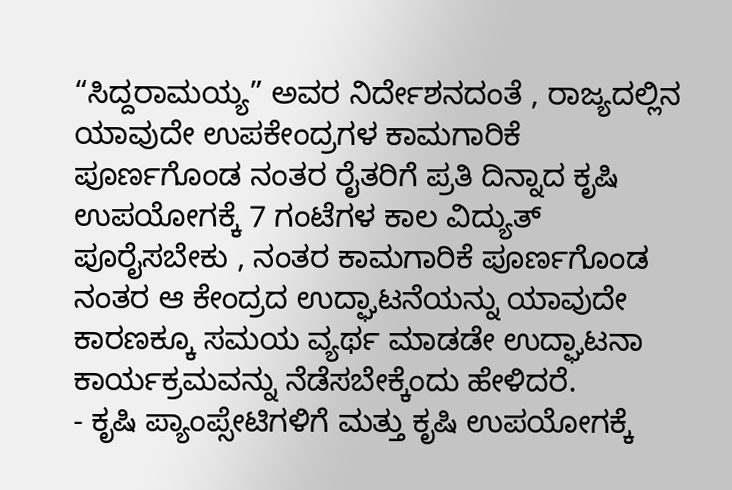“ಸಿದ್ದರಾಮಯ್ಯ” ಅವರ ನಿರ್ದೇಶನದಂತೆ , ರಾಜ್ಯದಲ್ಲಿನ ಯಾವುದೇ ಉಪಕೇಂದ್ರಗಳ ಕಾಮಗಾರಿಕೆ ಪೂರ್ಣಗೊಂಡ ನಂತರ ರೈತರಿಗೆ ಪ್ರತಿ ದಿನ್ನಾದ ಕೃಷಿ ಉಪಯೋಗಕ್ಕೆ 7 ಗಂಟೆಗಳ ಕಾಲ ವಿದ್ಯುತ್ ಪೂರೈಸಬೇಕು , ನಂತರ ಕಾಮಗಾರಿಕೆ ಪೂರ್ಣಗೊಂಡ ನಂತರ ಆ ಕೇಂದ್ರದ ಉದ್ಘಾಟನೆಯನ್ನು ಯಾವುದೇ ಕಾರಣಕ್ಕೂ ಸಮಯ ವ್ಯರ್ಥ ಮಾಡಡೇ ಉದ್ಘಾಟನಾ ಕಾರ್ಯಕ್ರಮವನ್ನು ನೆಡೆಸಬೇಕ್ಕೆಂದು ಹೇಳಿದರೆ.
- ಕೃಷಿ ಪ್ಯಾಂಪ್ಸೇಟಿಗಳಿಗೆ ಮತ್ತು ಕೃಷಿ ಉಪಯೋಗಕ್ಕೆ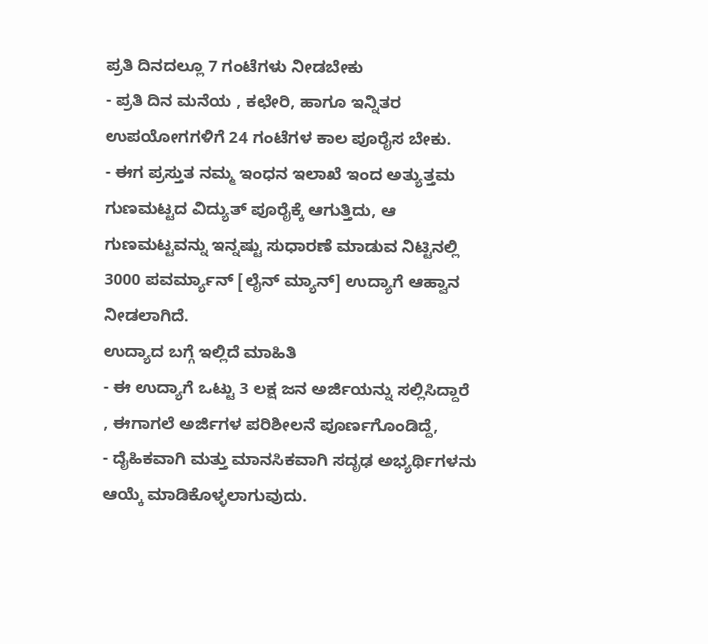ಪ್ರತಿ ದಿನದಲ್ಲೂ 7 ಗಂಟೆಗಳು ನೀಡಬೇಕು
- ಪ್ರತಿ ದಿನ ಮನೆಯ , ಕಛೇರಿ, ಹಾಗೂ ಇನ್ನಿತರ ಉಪಯೋಗಗಳಿಗೆ 24 ಗಂಟೆಗಳ ಕಾಲ ಪೂರೈಸ ಬೇಕು.
- ಈಗ ಪ್ರಸ್ತುತ ನಮ್ಮ ಇಂಧನ ಇಲಾಖೆ ಇಂದ ಅತ್ಯುತ್ತಮ ಗುಣಮಟ್ಟದ ವಿದ್ಯುತ್ ಪೂರೈಕ್ಕೆ ಆಗುತ್ತಿದು, ಆ ಗುಣಮಟ್ಟವನ್ನು ಇನ್ನಷ್ಟು ಸುಧಾರಣೆ ಮಾಡುವ ನಿಟ್ಟಿನಲ್ಲಿ
3000 ಪವರ್ಮ್ಯಾನ್ [ಲೈನ್ ಮ್ಯಾನ್] ಉದ್ಯಾಗೆ ಆಹ್ವಾನ ನೀಡಲಾಗಿದೆ.
ಉದ್ಯಾದ ಬಗ್ಗೆ ಇಲ್ಲಿದೆ ಮಾಹಿತಿ
- ಈ ಉದ್ಯಾಗೆ ಒಟ್ಟು 3 ಲಕ್ಷ ಜನ ಅರ್ಜಿಯನ್ನು ಸಲ್ಲಿಸಿದ್ದಾರೆ , ಈಗಾಗಲೆ ಅರ್ಜಿಗಳ ಪರಿಶೀಲನೆ ಪೂರ್ಣಗೊಂಡಿದ್ದೆ,
- ದೈಹಿಕವಾಗಿ ಮತ್ತು ಮಾನಸಿಕವಾಗಿ ಸದೃಢ ಅಭ್ಯರ್ಥಿಗಳನು ಆಯ್ಕೆ ಮಾಡಿಕೊಳ್ಳಲಾಗುವುದು.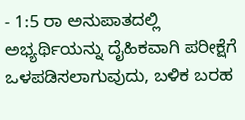- 1:5 ರಾ ಅನುಪಾತದಲ್ಲಿ ಅಭ್ಯರ್ಥಿಯನ್ನು ದೈಹಿಕವಾಗಿ ಪರೀಕ್ಷೆಗೆ ಒಳಪಡಿಸಲಾಗುವುದು, ಬಳಿಕ ಬರಹ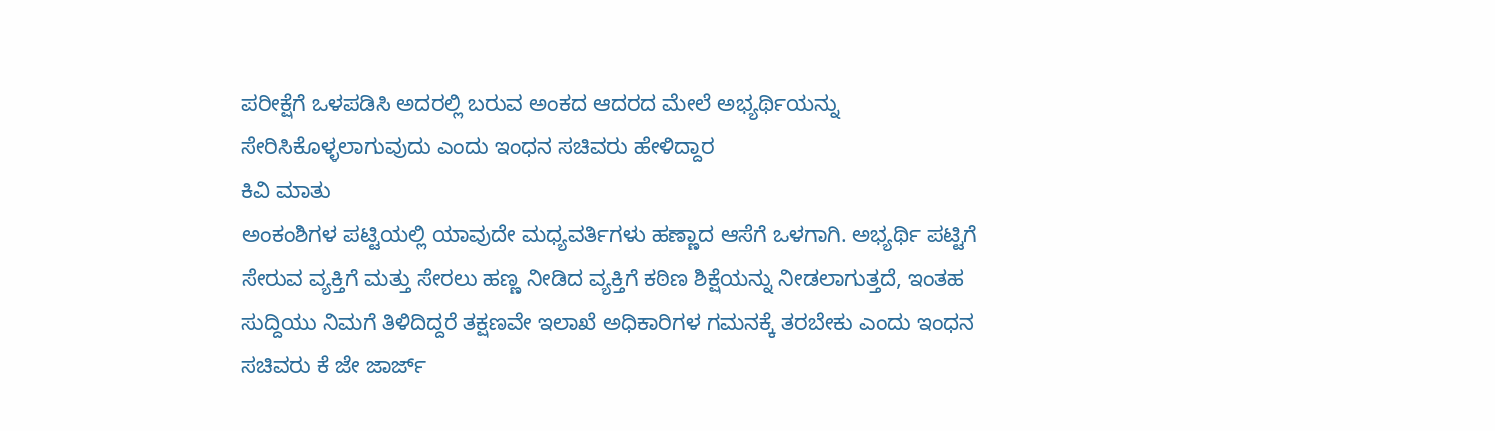ಪರೀಕ್ಷೆಗೆ ಒಳಪಡಿಸಿ ಅದರಲ್ಲಿ ಬರುವ ಅಂಕದ ಆದರದ ಮೇಲೆ ಅಭ್ಯರ್ಥಿಯನ್ನು ಸೇರಿಸಿಕೊಳ್ಳಲಾಗುವುದು ಎಂದು ಇಂಧನ ಸಚಿವರು ಹೇಳಿದ್ದಾರ
ಕಿವಿ ಮಾತು
ಅಂಕಂಶಿಗಳ ಪಟ್ಟಿಯಲ್ಲಿ ಯಾವುದೇ ಮಧ್ಯವರ್ತಿಗಳು ಹಣ್ಣಾದ ಆಸೆಗೆ ಒಳಗಾಗಿ. ಅಭ್ಯರ್ಥಿ ಪಟ್ಟಿಗೆ ಸೇರುವ ವ್ಯಕ್ತಿಗೆ ಮತ್ತು ಸೇರಲು ಹಣ್ಣ ನೀಡಿದ ವ್ಯಕ್ತಿಗೆ ಕಠಿಣ ಶಿಕ್ಷೆಯನ್ನು ನೀಡಲಾಗುತ್ತದೆ, ಇಂತಹ ಸುದ್ದಿಯು ನಿಮಗೆ ತಿಳಿದಿದ್ದರೆ ತಕ್ಷಣವೇ ಇಲಾಖೆ ಅಧಿಕಾರಿಗಳ ಗಮನಕ್ಕೆ ತರಬೇಕು ಎಂದು ಇಂಧನ ಸಚಿವರು ಕೆ ಜೇ ಜಾರ್ಜ್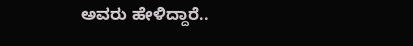ಅವರು ಹೇಳಿದ್ದಾರೆ..